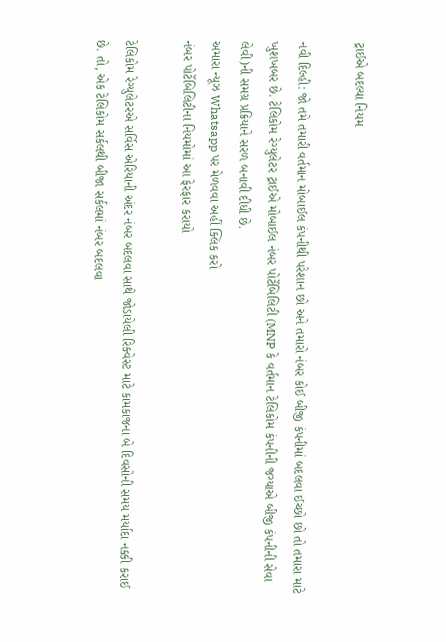ટ્રાઈએ બદલ્યા નિયમ

નવી દિલ્હી: જો તમે તમારી વર્તમાન મોબાઈલ કંપનીથી પરેશાન છો અને તમારો નંબર કોઈ બીજી કંપનીમાં બદલવા ઈચ્છો છો તો તમારા માટે ખુશખબર છે. ટેલિકોમ રેગ્યુલેટર ટ્રાઈએ મોબાઈલ નંબર પોર્ટેબિલિટી (MNP કે વર્તમાન ટેલિકોમ કંપનીની જગ્યાએ બીજી કંપનીની સેવા લેવી)ની સમગ્ર પ્રક્રિયાને સરળ બનાવી દીધી છે.
અમારા ન્યૂઝ Whatsapp પર મેળવવા અહીં ક્લિક કરો
નંબર પોર્ટેબિલિટીના નિયમોમાં આ ફેરફાર કરાયો

ટેલિકોમ રેગ્યુલેટરએ સર્વિસ એરિયાની અંદર નંબર બદલવા સાથે જોડાયેલી રિક્વેસ્ટ માટે કામકાજના બે દિવસોની સમય મર્યાદા નક્કી કરાઈ છે. તો, એક ટેલિકોમ સર્કલથી બીજા સર્કલમાં નંબર બદલવા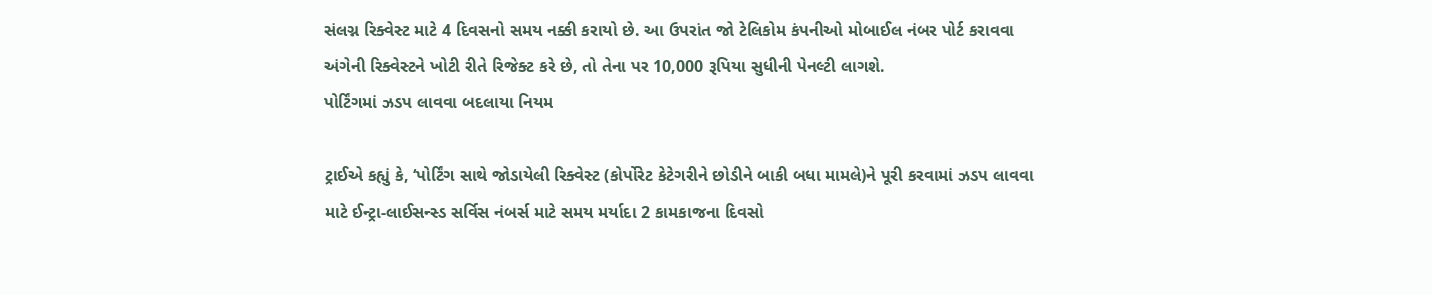સંલગ્ન રિક્વેસ્ટ માટે 4 દિવસનો સમય નક્કી કરાયો છે. આ ઉપરાંત જો ટેલિકોમ કંપનીઓ મોબાઈલ નંબર પોર્ટ કરાવવા અંગેની રિક્વેસ્ટને ખોટી રીતે રિજેક્ટ કરે છે, તો તેના પર 10,000 રૂપિયા સુધીની પેનલ્ટી લાગશે.
પોર્ટિંગમાં ઝડપ લાવવા બદલાયા નિયમ

ટ્રાઈએ કહ્યું કે, ‘પોર્ટિંગ સાથે જોડાયેલી રિક્વેસ્ટ (કોર્પોરેટ કેટેગરીને છોડીને બાકી બધા મામલે)ને પૂરી કરવામાં ઝડપ લાવવા માટે ઈન્ટ્રા-લાઈસન્સ્ડ સર્વિસ નંબર્સ માટે સમય મર્યાદા 2 કામકાજના દિવસો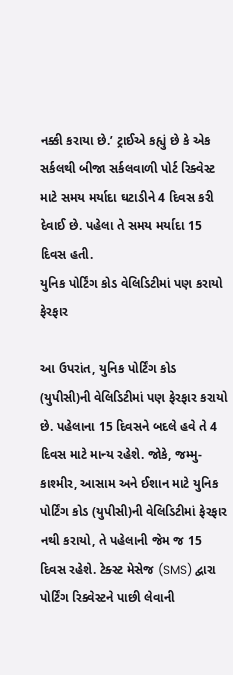નક્કી કરાયા છે.’ ટ્રાઈએ કહ્યું છે કે એક સર્કલથી બીજા સર્કલવાળી પોર્ટ રિક્વેસ્ટ માટે સમય મર્યાદા ઘટાડીને 4 દિવસ કરી દેવાઈ છે. પહેલા તે સમય મર્યાદા 15 દિવસ હતી.
યુનિક પોર્ટિંગ કોડ વેલિડિટીમાં પણ કરાયો ફેરફાર

આ ઉપરાંત, યુનિક પોર્ટિંગ કોડ (યુપીસી)ની વેલિડિટીમાં પણ ફેરફાર કરાયો છે. પહેલાના 15 દિવસને બદલે હવે તે 4 દિવસ માટે માન્ય રહેશે. જોકે, જમ્મુ-કાશ્મીર, આસામ અને ઈશાન માટે યુનિક પોર્ટિંગ કોડ (યુપીસી)ની વેલિડિટીમાં ફેરફાર નથી કરાયો, તે પહેલાની જેમ જ 15 દિવસ રહેશે. ટેક્સ્ટ મેસેજ (SMS) દ્વારા પોર્ટિંગ રિક્વેસ્ટને પાછી લેવાની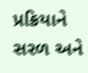પ્રક્રિયાને સરળ અને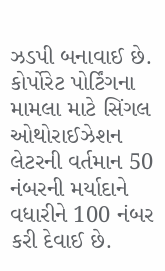ઝડપી બનાવાઈ છે. કોર્પોરેટ પોર્ટિંગના મામલા માટે સિંગલ ઓથોરાઈઝેશન લેટરની વર્તમાન 50 નંબરની મર્યાદાને વધારીને 100 નંબર કરી દેવાઈ છે.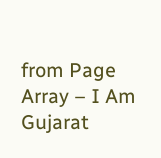from Page Array – I Am Gujarat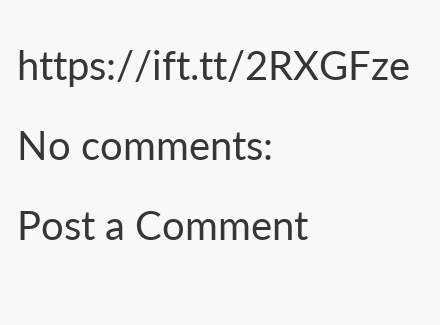https://ift.tt/2RXGFze
No comments:
Post a Comment